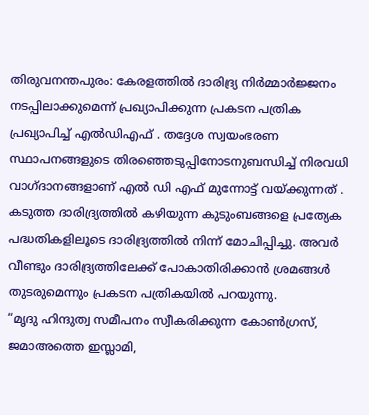തിരുവനന്തപുരം: കേരളത്തിൽ ദാരിദ്ര്യ നിർമ്മാർജ്ജനം നടപ്പിലാക്കുമെന്ന് പ്രഖ്യാപിക്കുന്ന പ്രകടന പത്രിക പ്രഖ്യാപിച്ച് എൽഡിഎഫ് . തദ്ദേശ സ്വയംഭരണ സ്ഥാപനങ്ങളുടെ തിരഞ്ഞെടുപ്പിനോടനുബന്ധിച്ച് നിരവധി വാഗ്ദാനങ്ങളാണ് എൽ ഡി എഫ് മുന്നോട്ട് വയ്ക്കുന്നത് .
കടുത്ത ദാരിദ്ര്യത്തിൽ കഴിയുന്ന കുടുംബങ്ങളെ പ്രത്യേക പദ്ധതികളിലൂടെ ദാരിദ്ര്യത്തിൽ നിന്ന് മോചിപ്പിച്ചു. അവർ വീണ്ടും ദാരിദ്ര്യത്തിലേക്ക് പോകാതിരിക്കാൻ ശ്രമങ്ങൾ തുടരുമെന്നും പ്രകടന പത്രികയിൽ പറയുന്നു.
“മൃദു ഹിന്ദുത്വ സമീപനം സ്വീകരിക്കുന്ന കോൺഗ്രസ്, ജമാഅത്തെ ഇസ്ലാമി,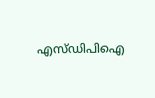എസ്ഡിപിഐ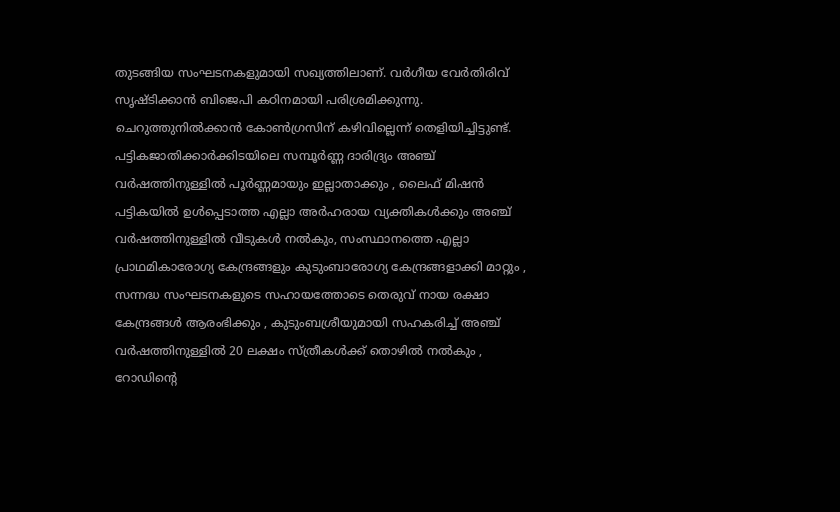തുടങ്ങിയ സംഘടനകളുമായി സഖ്യത്തിലാണ്. വർഗീയ വേർതിരിവ് സൃഷ്ടിക്കാൻ ബിജെപി കഠിനമായി പരിശ്രമിക്കുന്നു. ചെറുത്തുനിൽക്കാൻ കോൺഗ്രസിന് കഴിവില്ലെന്ന് തെളിയിച്ചിട്ടുണ്ട്.
പട്ടികജാതിക്കാർക്കിടയിലെ സമ്പൂർണ്ണ ദാരിദ്ര്യം അഞ്ച് വർഷത്തിനുള്ളിൽ പൂർണ്ണമായും ഇല്ലാതാക്കും , ലൈഫ് മിഷൻ പട്ടികയിൽ ഉൾപ്പെടാത്ത എല്ലാ അർഹരായ വ്യക്തികൾക്കും അഞ്ച് വർഷത്തിനുള്ളിൽ വീടുകൾ നൽകും, സംസ്ഥാനത്തെ എല്ലാ പ്രാഥമികാരോഗ്യ കേന്ദ്രങ്ങളും കുടുംബാരോഗ്യ കേന്ദ്രങ്ങളാക്കി മാറ്റും , സന്നദ്ധ സംഘടനകളുടെ സഹായത്തോടെ തെരുവ് നായ രക്ഷാ കേന്ദ്രങ്ങൾ ആരംഭിക്കും , കുടുംബശ്രീയുമായി സഹകരിച്ച് അഞ്ച് വർഷത്തിനുള്ളിൽ 20 ലക്ഷം സ്ത്രീകൾക്ക് തൊഴിൽ നൽകും , റോഡിന്റെ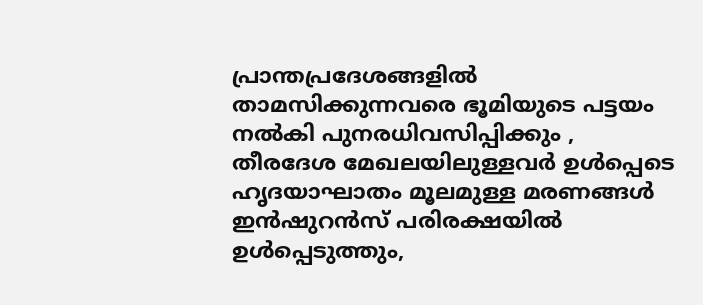പ്രാന്തപ്രദേശങ്ങളിൽ താമസിക്കുന്നവരെ ഭൂമിയുടെ പട്ടയം നൽകി പുനരധിവസിപ്പിക്കും , തീരദേശ മേഖലയിലുള്ളവർ ഉൾപ്പെടെ ഹൃദയാഘാതം മൂലമുള്ള മരണങ്ങൾ ഇൻഷുറൻസ് പരിരക്ഷയിൽ ഉൾപ്പെടുത്തും,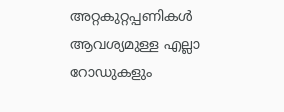അറ്റകുറ്റപ്പണികൾ ആവശ്യമുള്ള എല്ലാ റോഡുകളും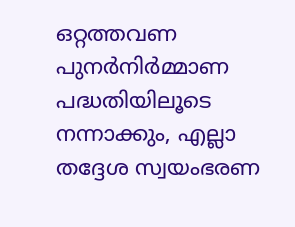ഒറ്റത്തവണ പുനർനിർമ്മാണ പദ്ധതിയിലൂടെ നന്നാക്കും, എല്ലാ തദ്ദേശ സ്വയംഭരണ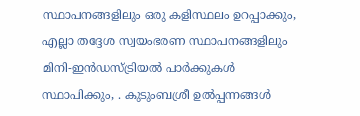സ്ഥാപനങ്ങളിലും ഒരു കളിസ്ഥലം ഉറപ്പാക്കും, എല്ലാ തദ്ദേശ സ്വയംഭരണ സ്ഥാപനങ്ങളിലും മിനി-ഇൻഡസ്ട്രിയൽ പാർക്കുകൾ സ്ഥാപിക്കും, . കുടുംബശ്രീ ഉൽപ്പന്നങ്ങൾ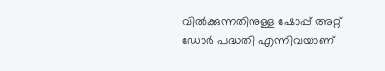വിൽക്കുന്നതിനുള്ള ഷോപ്പ് അറ്റ് ഡോർ പദ്ധതി എന്നിവയാണ്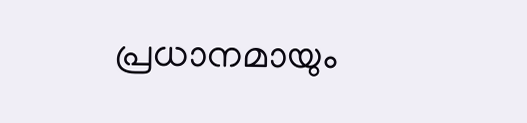പ്രധാനമായും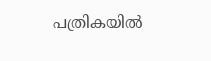പത്രികയിൽ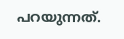പറയുന്നത്.